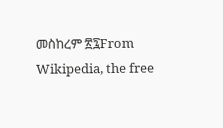መስከረም ፳፯From Wikipedia, the free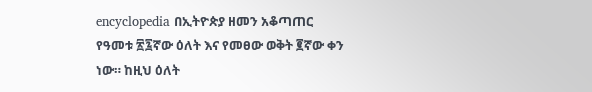encyclopedia በኢትዮጵያ ዘመን አቆጣጠር የዓመቱ ፳፯ኛው ዕለት እና የመፀው ወቅት ፪ኛው ቀን ነው። ከዚህ ዕለት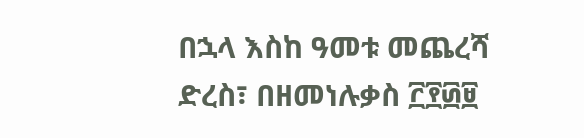በኋላ እስከ ዓመቱ መጨረሻ ድረስ፣ በዘመነሉቃስ ፫፻፴፱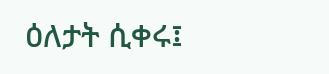ዕለታት ሲቀሩ፤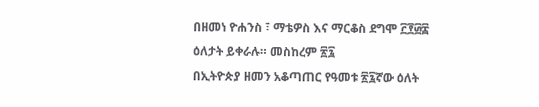በዘመነ ዮሐንስ ፣ ማቴዎስ እና ማርቆስ ደግሞ ፫፻፴፰ ዕለታት ይቀራሉ። መስከረም ፳፯
በኢትዮጵያ ዘመን አቆጣጠር የዓመቱ ፳፯ኛው ዕለት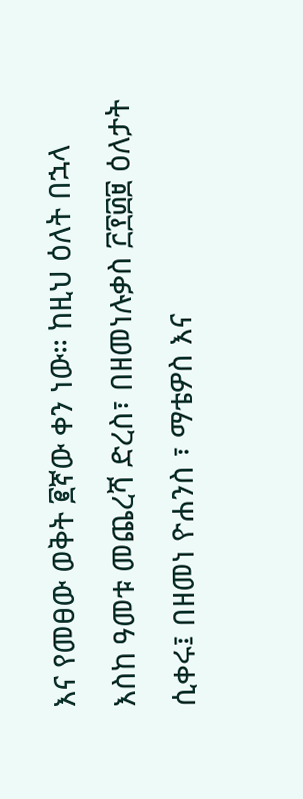እና የመፀው ወቅት ፪ኛው ቀን ነው። ከዚህ ዕለት በኋላ እስከ ዓመቱ መጨረሻ ድረስ፣ በዘመነሉቃስ ፫፻፴፱ ዕለታት ሲቀሩ፤ በዘመነ ዮሐንስ ፣ ማቴዎስ እና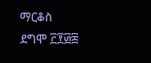ማርቆስ ደግሞ ፫፻፴፰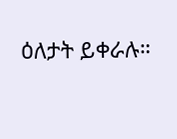ዕለታት ይቀራሉ።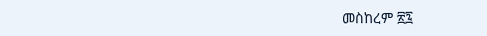መስከረም ፳፯